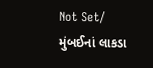Not Set/ મુંબઈનાં લાકડા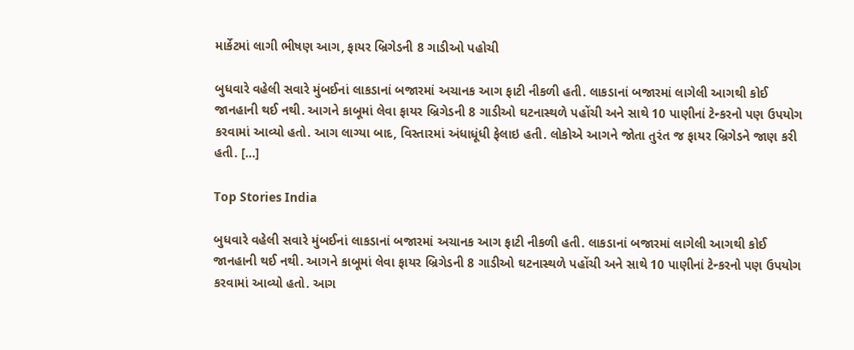માર્કેટમાં લાગી ભીષણ આગ, ફાયર બ્રિગેડની 8 ગાડીઓ પહોચી

બુધવારે વહેલી સવારે મુંબઈનાં લાકડાનાં બજારમાં અચાનક આગ ફાટી નીકળી હતી. લાકડાનાં બજારમાં લાગેલી આગથી કોઈ જાનહાની થઈ નથી. આગને કાબૂમાં લેવા ફાયર બ્રિગેડની 8 ગાડીઓ ઘટનાસ્થળે પહોંચી અને સાથે 10 પાણીનાં ટેન્કરનો પણ ઉપયોગ કરવામાં આવ્યો હતો. આગ લાગ્યા બાદ, વિસ્તારમાં અંધાધૂંધી ફેલાઇ હતી. લોકોએ આગને જોતા તુરંત જ ફાયર બ્રિગેડને જાણ કરી હતી. […]

Top Stories India

બુધવારે વહેલી સવારે મુંબઈનાં લાકડાનાં બજારમાં અચાનક આગ ફાટી નીકળી હતી. લાકડાનાં બજારમાં લાગેલી આગથી કોઈ જાનહાની થઈ નથી. આગને કાબૂમાં લેવા ફાયર બ્રિગેડની 8 ગાડીઓ ઘટનાસ્થળે પહોંચી અને સાથે 10 પાણીનાં ટેન્કરનો પણ ઉપયોગ કરવામાં આવ્યો હતો. આગ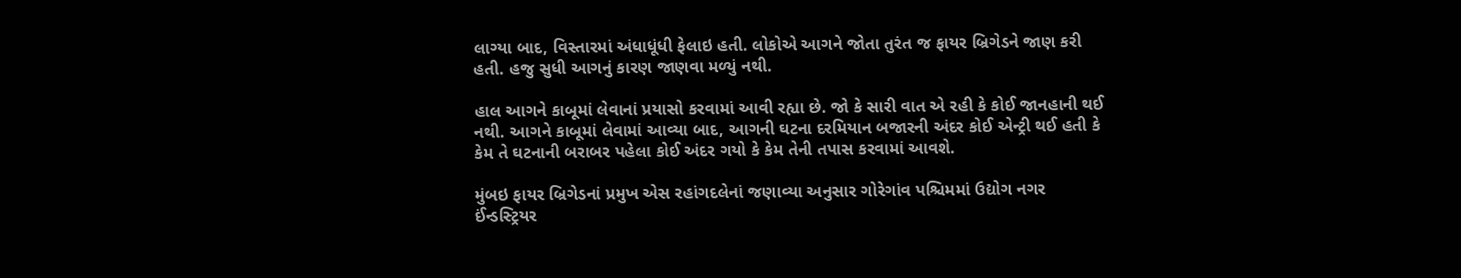લાગ્યા બાદ, વિસ્તારમાં અંધાધૂંધી ફેલાઇ હતી. લોકોએ આગને જોતા તુરંત જ ફાયર બ્રિગેડને જાણ કરી હતી. હજુ સુધી આગનું કારણ જાણવા મળ્યું નથી.

હાલ આગને કાબૂમાં લેવાનાં પ્રયાસો કરવામાં આવી રહ્યા છે. જો કે સારી વાત એ રહી કે કોઈ જાનહાની થઈ નથી. આગને કાબૂમાં લેવામાં આવ્યા બાદ, આગની ઘટના દરમિયાન બજારની અંદર કોઈ એન્ટ્રી થઈ હતી કે કેમ તે ઘટનાની બરાબર પહેલા કોઈ અંદર ગયો કે કેમ તેની તપાસ કરવામાં આવશે.

મુંબઇ ફાયર બ્રિગેડનાં પ્રમુખ એસ રહાંગદલેનાં જણાવ્યા અનુસાર ગોરેગાંવ પશ્ચિમમાં ઉદ્યોગ નગર ઈંન્ડસ્ટ્રિયર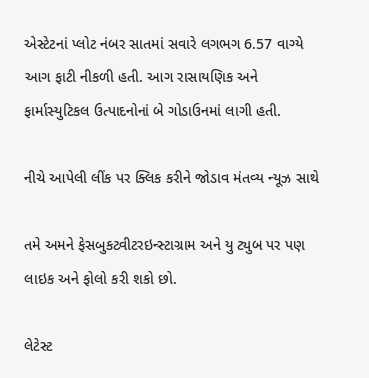એસ્ટેટનાં પ્લોટ નંબર સાતમાં સવારે લગભગ 6.57 વાગ્યે આગ ફાટી નીકળી હતી. આગ રાસાયણિક અને ફાર્માસ્યુટિકલ ઉત્પાદનોનાં બે ગોડાઉનમાં લાગી હતી.

નીચે આપેલી લીંક પર ક્લિક કરીને જોડાવ મંતવ્ય ન્યૂઝ સાથે

તમે અમને ફેસબુકટ્વીટરઇન્સ્ટાગ્રામ અને યુ ટ્યુબ પર પણ લાઇક અને ફોલો કરી શકો છો.

લેટેસ્ટ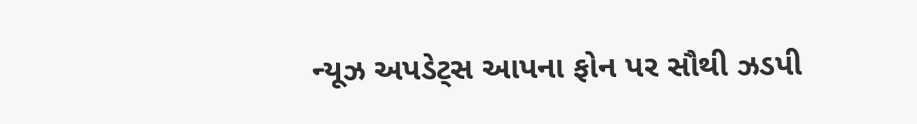ન્યૂઝ અપડેટ્સ આપના ફોન પર સૌથી ઝડપી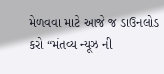મેળવવા માટે આજે જ ડાઉનલોડ કરો “મંતવ્ય ન્યૂઝ ની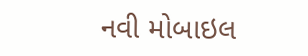નવી મોબાઇલ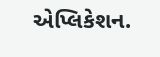એપ્લિકેશન.